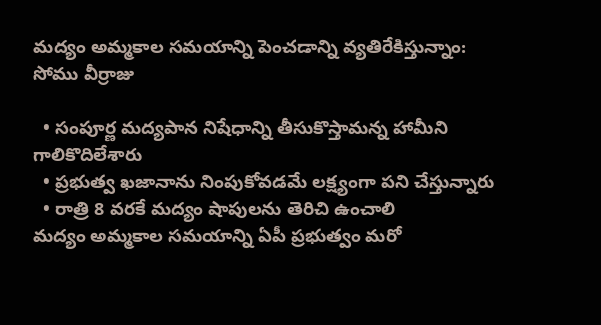మద్యం అమ్మకాల సమయాన్ని పెంచడాన్ని వ్యతిరేకిస్తున్నాం: సోము వీర్రాజు

  • సంపూర్ణ మద్యపాన నిషేధాన్ని తీసుకొస్తామన్న హామీని గాలికొదిలేశారు
  • ప్రభుత్వ ఖజానాను నింపుకోవడమే లక్ష్యంగా పని చేస్తున్నారు
  • రాత్రి 8 వరకే మద్యం షాపులను తెరిచి ఉంచాలి
మద్యం అమ్మకాల సమయాన్ని ఏపీ ప్రభుత్వం మరో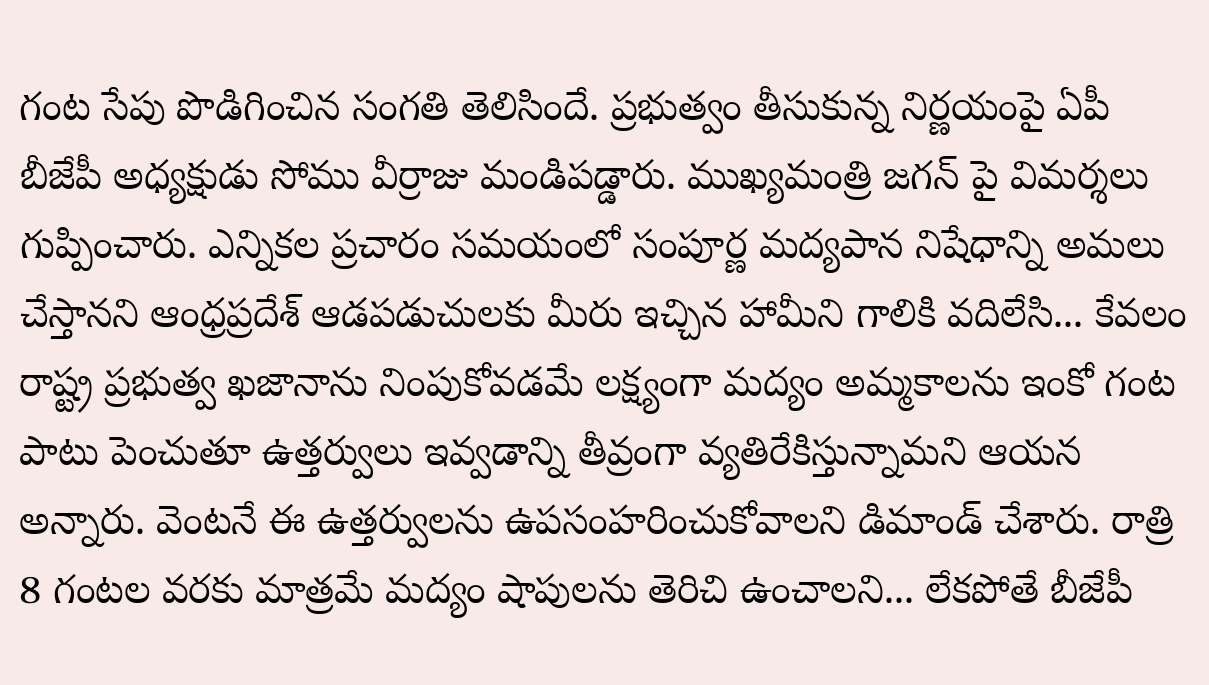గంట సేపు పొడిగించిన సంగతి తెలిసిందే. ప్రభుత్వం తీసుకున్న నిర్ణయంపై ఏపీ బీజేపీ అధ్యక్షుడు సోము వీర్రాజు మండిపడ్డారు. ముఖ్యమంత్రి జగన్ పై విమర్శలు గుప్పించారు. ఎన్నికల ప్రచారం సమయంలో సంపూర్ణ మద్యపాన నిషేధాన్ని అమలు చేస్తానని ఆంధ్రప్రదేశ్ ఆడపడుచులకు మీరు ఇచ్చిన హామీని గాలికి వదిలేసి... కేవలం రాష్ట్ర ప్రభుత్వ ఖజానాను నింపుకోవడమే లక్ష్యంగా మద్యం అమ్మకాలను ఇంకో గంట పాటు పెంచుతూ ఉత్తర్వులు ఇవ్వడాన్ని తీవ్రంగా వ్యతిరేకిస్తున్నామని ఆయన అన్నారు. వెంటనే ఈ ఉత్తర్వులను ఉపసంహరించుకోవాలని డిమాండ్ చేశారు. రాత్రి 8 గంటల వరకు మాత్రమే మద్యం షాపులను తెరిచి ఉంచాలని... లేకపోతే బీజేపీ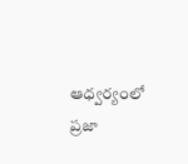ఆధ్వర్యంలో ప్రజా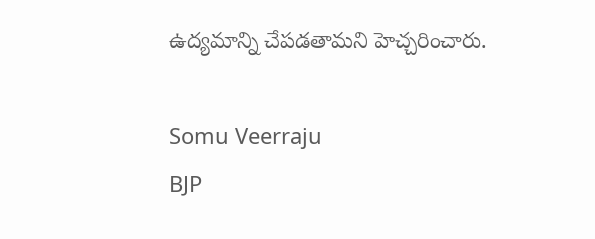ఉద్యమాన్ని చేపడతామని హెచ్చరించారు.

Somu Veerraju
BJP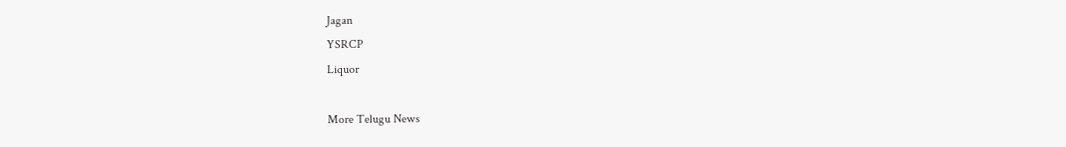Jagan
YSRCP
Liquor

More Telugu News